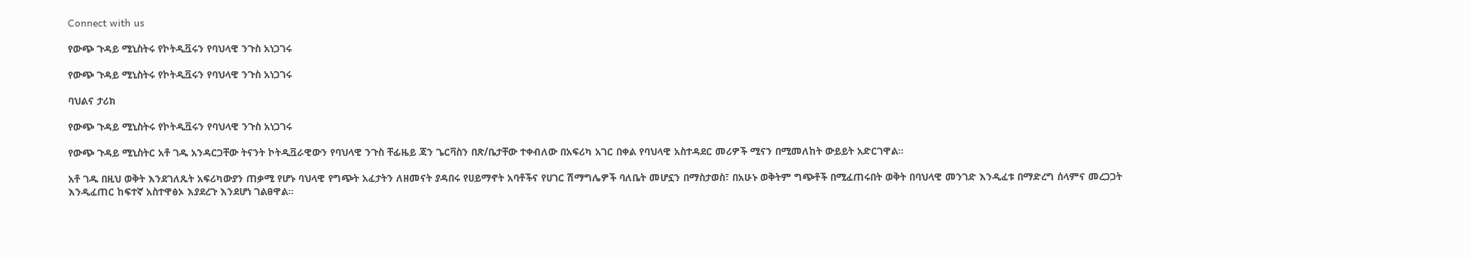Connect with us

የውጭ ጉዳይ ሚኒስትሩ የኮትዲቯሩን የባህላዊ ንጉስ አነጋገሩ

የውጭ ጉዳይ ሚኒስትሩ የኮትዲቯሩን የባህላዊ ንጉስ አነጋገሩ

ባህልና ታሪክ

የውጭ ጉዳይ ሚኒስትሩ የኮትዲቯሩን የባህላዊ ንጉስ አነጋገሩ

የውጭ ጉዳይ ሚኒስትር አቶ ገዱ አንዳርጋቸው ትናንት ኮትዲቯራዊውን የባህላዊ ንጉስ ቸፊዜይ ጃን ጌርቫስን በጽ/ቤታቸው ተቀብለው በአፍሪካ አገር በቀል የባህላዊ አስተዳደር መሪዎች ሚናን በሚመለከት ውይይት አድርገዋል።

አቶ ገዱ በዚህ ወቅት እንደገለጹት አፍሪካውያን ጠቃሚ የሆኑ ባህላዊ የግጭት አፈታትን ለዘመናት ያዳበሩ የሀይማኖት አባቶችና የሀገር ሽማግሌዎች ባለቤት መሆኗን በማስታወስ፣ በአሁኑ ወቅትም ግጭቶች በሚፈጠሩበት ወቅት በባህላዊ መንገድ እንዲፈቱ በማድረግ ሰላምና መረጋጋት እንዲፈጠር ከፍተኛ አስተዋፅኦ እያደረጉ እንደሆነ ገልፀዋል።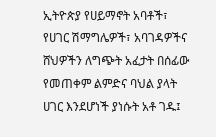ኢትዮጵያ የሀይማኖት አባቶች፣ የሀገር ሽማግሌዎች፣ አባገዳዎችና ሸህዎችን ለግጭት አፈታት በሰፊው የመጠቀም ልምድና ባህል ያላት ሀገር እንደሆነች ያነሱት አቶ ገዱ፤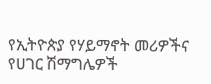የኢትዮጵያ የሃይማኖት መሪዎችና የሀገር ሽማግሌዎች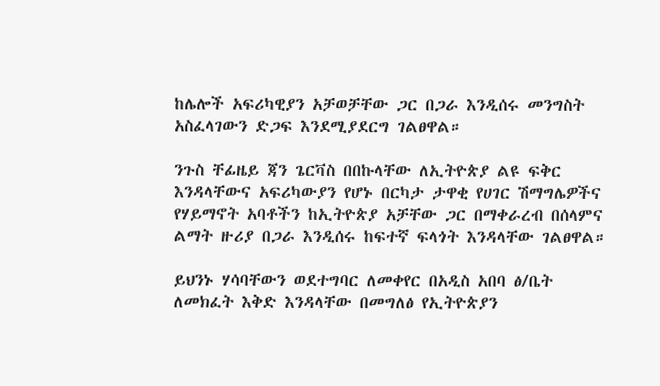ከሌሎች አፍሪካዊያን አቻወቻቸው ጋር በጋራ እንዲሰሩ መንግስት አስፈላገውን ድጋፍ እንደሚያደርግ ገልፀዋል።

ንጉስ ቸፊዜይ ጃን ጌርቫስ በበኩላቸው ለኢትዮጵያ ልዩ ፍቅር እንዳላቸውና አፍሪካውያን የሆኑ በርካታ ታዋቂ የሀገር ሽማግሌዎችና የሃይማኖት አባቶችን ከኢትዮጵያ አቻቸው ጋር በማቀራረብ በሰላምና ልማት ዙሪያ በጋራ እንዲሰሩ ከፍተኛ ፍላጎት እንዳላቸው ገልፀዋል።

ይህንኑ ሃሳባቸውን ወደተግባር ለመቀየር በአዲስ አበባ ፅ/ቤት ለመክፈት እቅድ እንዳላቸው በመግለፅ የኢትዮጵያን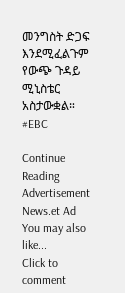መንግስት ድጋፍ እንደሚፈልጉም የውጭ ጉዳይ ሚኒስቴር አስታውቋል። #EBC

Continue Reading
Advertisement News.et Ad
You may also like...
Click to comment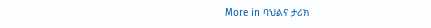More in ባህልና ታሪክ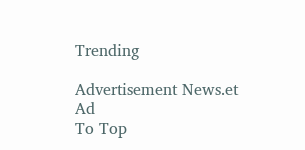Trending

Advertisement News.et Ad
To Top